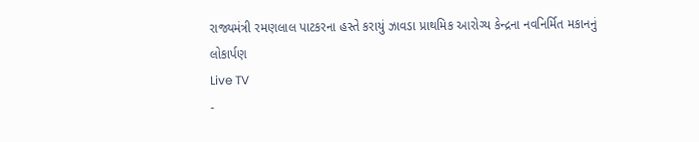રાજ્યમંત્રી રમણલાલ પાટકરના હસ્તે કરાયું ઝાવડા પ્રાથમિક આરોગ્ય કેન્દ્રના નવનિર્મિત મકાનનું લોકાર્પણ
Live TV
-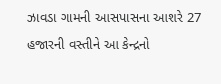ઝાવડા ગામની આસપાસના આશરે 27 હજારની વસ્તીને આ કેન્દ્રનો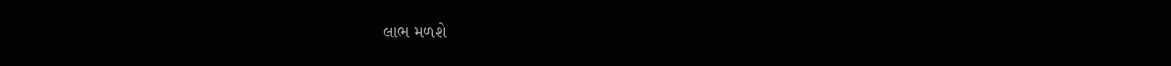લાભ મળશે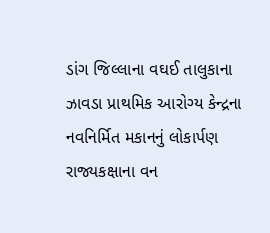ડાંગ જિલ્લાના વઘઈ તાલુકાના ઝાવડા પ્રાથમિક આરોગ્ય કેન્દ્રના નવનિર્મિત મકાનનું લોકાર્પણ રાજ્યકક્ષાના વન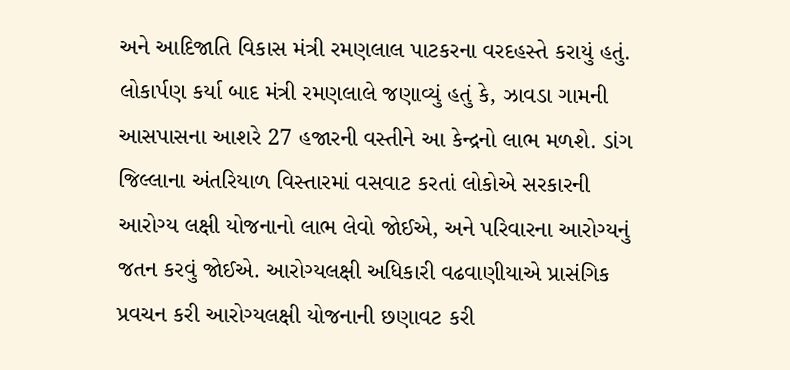અને આદિજાતિ વિકાસ મંત્રી રમણલાલ પાટકરના વરદહસ્તે કરાયું હતું. લોકાર્પણ કર્યા બાદ મંત્રી રમણલાલે જણાવ્યું હતું કે, ઝાવડા ગામની આસપાસના આશરે 27 હજારની વસ્તીને આ કેન્દ્રનો લાભ મળશે. ડાંગ જિલ્લાના અંતરિયાળ વિસ્તારમાં વસવાટ કરતાં લોકોએ સરકારની આરોગ્ય લક્ષી યોજનાનો લાભ લેવો જોઈએ, અને પરિવારના આરોગ્યનું જતન કરવું જોઈએ. આરોગ્યલક્ષી અધિકારી વઢવાણીયાએ પ્રાસંગિક પ્રવચન કરી આરોગ્યલક્ષી યોજનાની છણાવટ કરી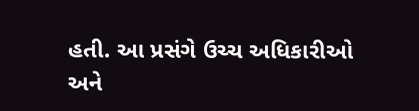હતી. આ પ્રસંગે ઉચ્ચ અધિકારીઓ અને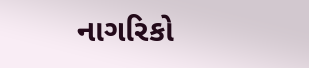નાગરિકો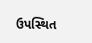ઉપસ્થિત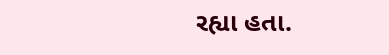રહ્યા હતા.